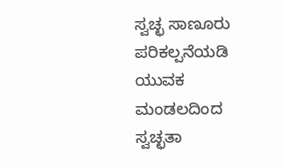ಸ್ವಚ್ಛ ಸಾಣೂರು ಪರಿಕಲ್ಪನೆಯಡಿ ಯುವಕ ಮಂಡಲದಿಂದ ಸ್ವಚ್ಛತಾ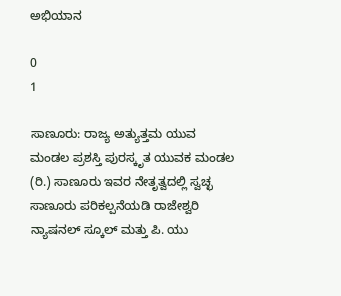ಅಭಿಯಾನ

0
1

ಸಾಣೂರು: ರಾಜ್ಯ ಅತ್ಯುತ್ತಮ ಯುವ ಮಂಡಲ ಪ್ರಶಸ್ತಿ ಪುರಸ್ಕೃತ ಯುವಕ ಮಂಡಲ (ರಿ.) ಸಾಣೂರು ಇವರ ನೇತೃತ್ವದಲ್ಲಿ ಸ್ವಚ್ಛ ಸಾಣೂರು ಪರಿಕಲ್ಪನೆಯಡಿ ರಾಜೇಶ್ವರಿ ನ್ಯಾಷನಲ್ ಸ್ಕೂಲ್ ಮತ್ತು ಪಿ. ಯು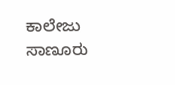ಕಾಲೇಜು ಸಾಣೂರು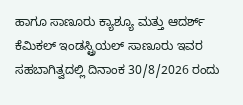ಹಾಗೂ ಸಾಣೂರು ಕ್ಯಾಶ್ಯೂ ಮತ್ತು ಆದರ್ಶ್ ಕೆಮಿಕಲ್ ಇಂಡಸ್ಟ್ರಿಯಲ್ ಸಾಣೂರು ಇವರ ಸಹಬಾಗಿತ್ವದಲ್ಲಿ ದಿನಾಂಕ 30/8/2026 ರಂದು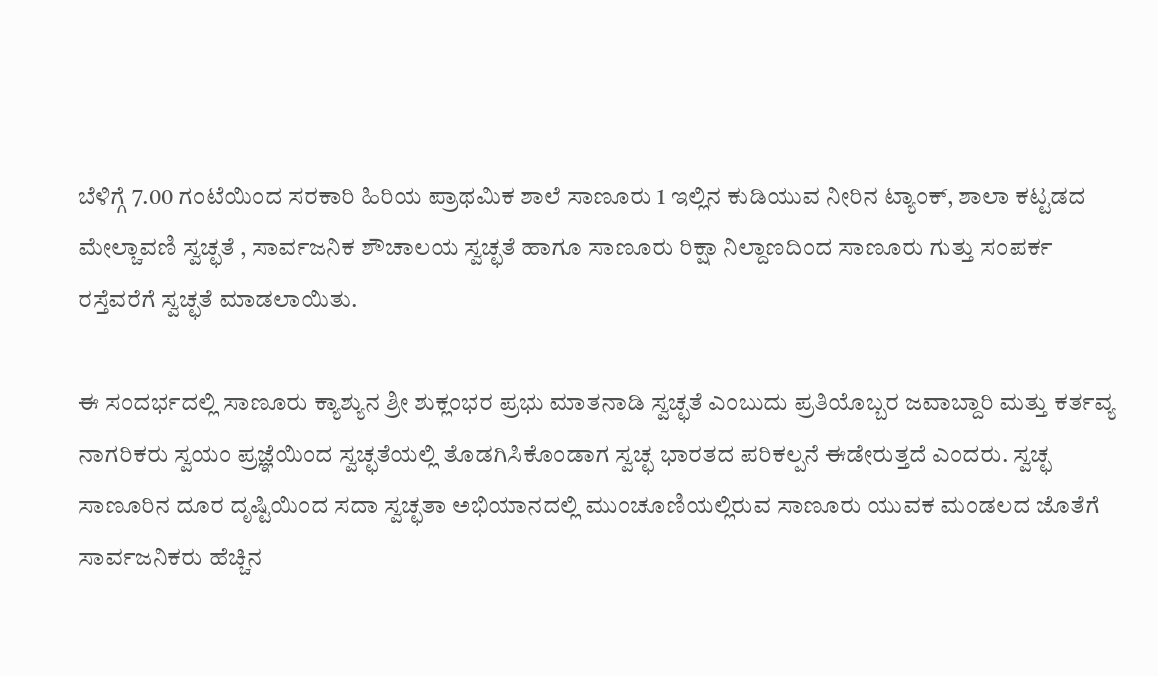ಬೆಳಿಗ್ಗೆ 7.00 ಗಂಟೆಯಿಂದ ಸರಕಾರಿ ಹಿರಿಯ ಪ್ರಾಥಮಿಕ ಶಾಲೆ ಸಾಣೂರು 1 ಇಲ್ಲಿನ ಕುಡಿಯುವ ನೀರಿನ ಟ್ಯಾಂಕ್, ಶಾಲಾ ಕಟ್ಟಡದ ಮೇಲ್ಚಾವಣಿ ಸ್ವಚ್ಛತೆ , ಸಾರ್ವಜನಿಕ ಶೌಚಾಲಯ ಸ್ವಚ್ಛತೆ ಹಾಗೂ ಸಾಣೂರು ರಿಕ್ಷಾ ನಿಲ್ದಾಣದಿಂದ ಸಾಣೂರು ಗುತ್ತು ಸಂಪರ್ಕ ರಸ್ತೆವರೆಗೆ ಸ್ವಚ್ಛತೆ ಮಾಡಲಾಯಿತು.

ಈ ಸಂದರ್ಭದಲ್ಲಿ ಸಾಣೂರು ಕ್ಯಾಶ್ಯುನ ಶ್ರೀ ಶುಕ್ಲಂಭರ ಪ್ರಭು ಮಾತನಾಡಿ ಸ್ವಚ್ಛತೆ ಎಂಬುದು ಪ್ರತಿಯೊಬ್ಬರ ಜವಾಬ್ದಾರಿ ಮತ್ತು ಕರ್ತವ್ಯ ನಾಗರಿಕರು ಸ್ವಯಂ ಪ್ರಜ್ಞೆಯಿಂದ ಸ್ವಚ್ಛತೆಯಲ್ಲಿ ತೊಡಗಿಸಿಕೊಂಡಾಗ ಸ್ವಚ್ಛ ಭಾರತದ ಪರಿಕಲ್ಪನೆ ಈಡೇರುತ್ತದೆ ಎಂದರು. ಸ್ವಚ್ಛ ಸಾಣೂರಿನ ದೂರ ದೃಷ್ಟಿಯಿಂದ ಸದಾ ಸ್ವಚ್ಛತಾ ಅಭಿಯಾನದಲ್ಲಿ ಮುಂಚೂಣಿಯಲ್ಲಿರುವ ಸಾಣೂರು ಯುವಕ ಮಂಡಲದ ಜೊತೆಗೆ ಸಾರ್ವಜನಿಕರು ಹೆಚ್ಚಿನ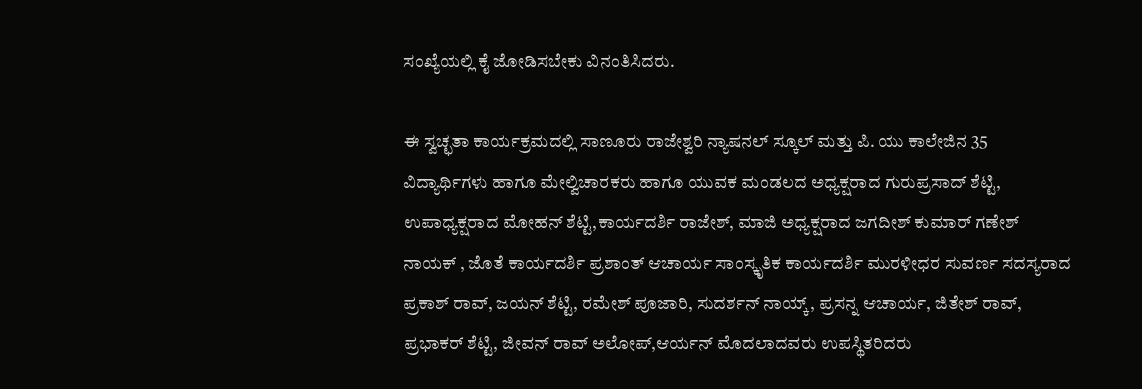ಸಂಖ್ಯೆಯಲ್ಲಿ ಕೈ ಜೋಡಿಸಬೇಕು ವಿನಂತಿಸಿದರು.

ಈ ಸ್ವಚ್ಛತಾ ಕಾರ್ಯಕ್ರಮದಲ್ಲಿ ಸಾಣೂರು ರಾಜೇಶ್ವರಿ ನ್ಯಾಷನಲ್ ಸ್ಕೂಲ್ ಮತ್ತು ಪಿ. ಯು ಕಾಲೇಜಿನ 35 ವಿದ್ಯಾರ್ಥಿಗಳು ಹಾಗೂ ಮೇಲ್ವಿಚಾರಕರು ಹಾಗೂ ಯುವಕ ಮಂಡಲದ ಅಧ್ಯಕ್ಷರಾದ ಗುರುಪ್ರಸಾದ್ ಶೆಟ್ಟಿ, ಉಪಾಧ್ಯಕ್ಷರಾದ ಮೋಹನ್ ಶೆಟ್ಟಿ,ಕಾರ್ಯದರ್ಶಿ ರಾಜೇಶ್, ಮಾಜಿ ಅಧ್ಯಕ್ಷರಾದ ಜಗದೀಶ್ ಕುಮಾರ್ ಗಣೇಶ್ ನಾಯಕ್ , ಜೊತೆ ಕಾರ್ಯದರ್ಶಿ ಪ್ರಶಾಂತ್ ಆಚಾರ್ಯ ಸಾಂಸ್ಕೃತಿಕ ಕಾರ್ಯದರ್ಶಿ ಮುರಳೀಧರ ಸುವರ್ಣ ಸದಸ್ಯರಾದ ಪ್ರಕಾಶ್ ರಾವ್, ಜಯನ್ ಶೆಟ್ಟಿ, ರಮೇಶ್ ಪೂಜಾರಿ, ಸುದರ್ಶನ್ ನಾಯ್ಕ್, ಪ್ರಸನ್ನ ಆಚಾರ್ಯ, ಜಿತೇಶ್ ರಾವ್, ಪ್ರಭಾಕರ್ ಶೆಟ್ಟಿ, ಜೀವನ್ ರಾವ್ ಅಲೋಪ್,ಆರ್ಯನ್ ಮೊದಲಾದವರು ಉಪಸ್ಥಿತರಿದರು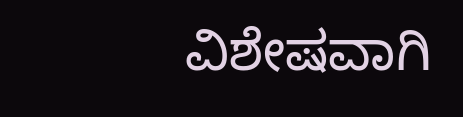ವಿಶೇಷವಾಗಿ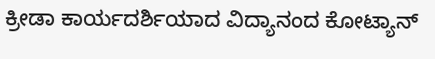ಕ್ರೀಡಾ ಕಾರ್ಯದರ್ಶಿಯಾದ ವಿದ್ಯಾನಂದ ಕೋಟ್ಯಾನ್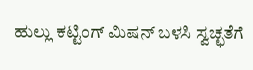ಹುಲ್ಲು ಕಟ್ಟಿಂಗ್ ಮಿಷನ್ ಬಳಸಿ ಸ್ವಚ್ಛತೆಗೆ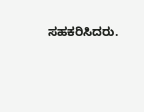ಸಹಕರಿಸಿದರು.